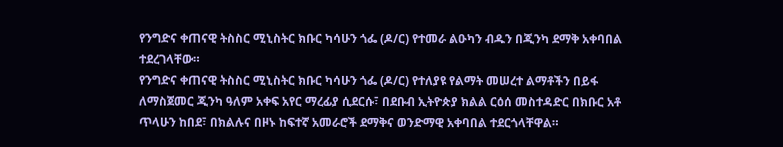የንግድና ቀጠናዊ ትስስር ሚኒስትር ክቡር ካሳሁን ጎፌ (ዶ/ር) የተመራ ልዑካን ብዱን በጂንካ ደማቅ አቀባበል ተደረገላቸው።
የንግድና ቀጠናዊ ትስስር ሚኒስትር ክቡር ካሳሁን ጎፌ (ዶ/ር) የተለያዩ የልማት መሠረተ ልማቶችን በይፋ ለማስጀመር ጂንካ ዓለም አቀፍ አየር ማረፊያ ሲደርሱ፣ በደቡብ ኢትዮጵያ ክልል ርዕሰ መስተዳድር በክቡር አቶ ጥላሁን ከበደ፣ በክልሉና በዞኑ ከፍተኛ አመራሮች ደማቅና ወንድማዊ አቀባበል ተደርጎላቸዋል።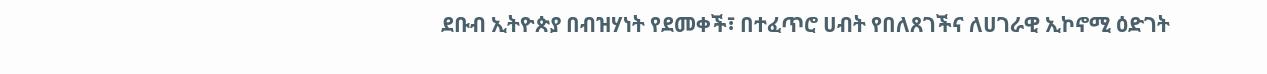ደቡብ ኢትዮጵያ በብዝሃነት የደመቀች፣ በተፈጥሮ ሀብት የበለጸገችና ለሀገራዊ ኢኮኖሚ ዕድገት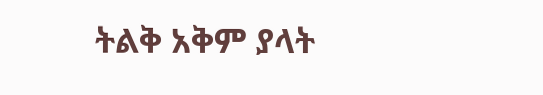ትልቅ አቅም ያላት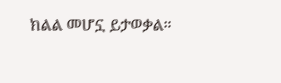ክልል መሆኗ ይታወቃል።